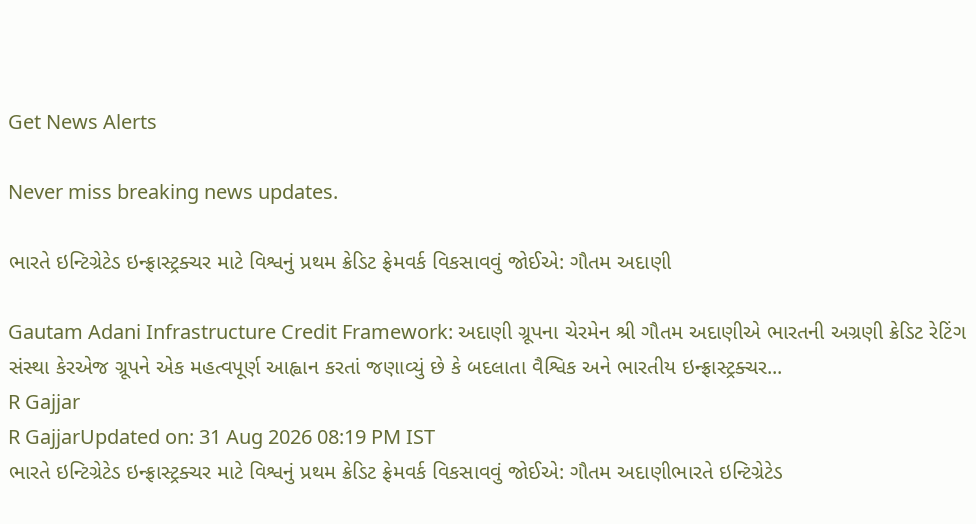Get News Alerts

Never miss breaking news updates.

ભારતે ઇન્ટિગ્રેટેડ ઇન્ફ્રાસ્ટ્રક્ચર માટે વિશ્વનું પ્રથમ ક્રેડિટ ફ્રેમવર્ક વિકસાવવું જોઈએ: ગૌતમ અદાણી

Gautam Adani Infrastructure Credit Framework: અદાણી ગ્રૂપના ચેરમેન શ્રી ગૌતમ અદાણીએ ભારતની અગ્રણી ક્રેડિટ રેટિંગ સંસ્થા કેરએજ ગ્રૂપને એક મહત્વપૂર્ણ આહ્વાન કરતાં જણાવ્યું છે કે બદલાતા વૈશ્વિક અને ભારતીય ઇન્ફ્રાસ્ટ્રક્ચર...
R Gajjar
R GajjarUpdated on: 31 Aug 2026 08:19 PM IST
ભારતે ઇન્ટિગ્રેટેડ ઇન્ફ્રાસ્ટ્રક્ચર માટે વિશ્વનું પ્રથમ ક્રેડિટ ફ્રેમવર્ક વિકસાવવું જોઈએ: ગૌતમ અદાણીભારતે ઇન્ટિગ્રેટેડ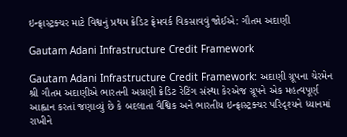ઇન્ફ્રાસ્ટ્રક્ચર માટે વિશ્વનું પ્રથમ ક્રેડિટ ફ્રેમવર્ક વિકસાવવું જોઈએ: ગૌતમ અદાણી

Gautam Adani Infrastructure Credit Framework

Gautam Adani Infrastructure Credit Framework: અદાણી ગ્રૂપના ચેરમેન શ્રી ગૌતમ અદાણીએ ભારતની અગ્રણી ક્રેડિટ રેટિંગ સંસ્થા કેરએજ ગ્રૂપને એક મહત્વપૂર્ણ આહ્વાન કરતાં જણાવ્યું છે કે બદલાતા વૈશ્વિક અને ભારતીય ઇન્ફ્રાસ્ટ્રક્ચર પરિદૃશ્યને ધ્યાનમાં રાખીને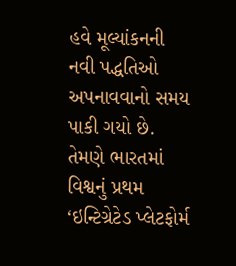હવે મૂલ્યાંકનની નવી પદ્ધતિઓ અપનાવવાનો સમય પાકી ગયો છે. તેમણે ભારતમાં વિશ્વનું પ્રથમ ‘ઇન્ટિગ્રેટેડ પ્લેટફોર્મ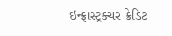ઇન્ફ્રાસ્ટ્રક્ચર ક્રેડિટ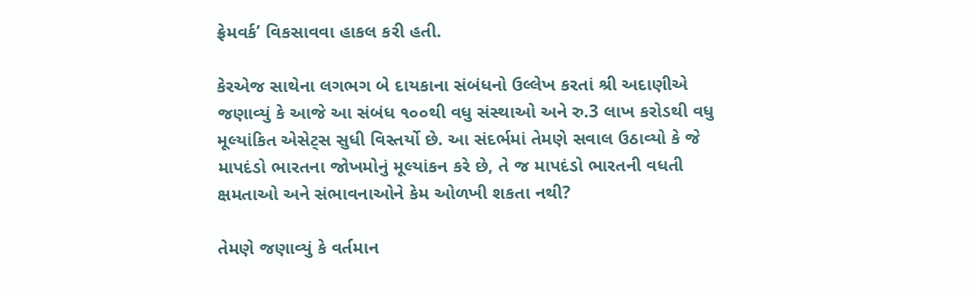ફ્રેમવર્ક’ વિકસાવવા હાકલ કરી હતી.

કેરએજ સાથેના લગભગ બે દાયકાના સંબંધનો ઉલ્લેખ કરતાં શ્રી અદાણીએ જણાવ્યું કે આજે આ સંબંધ ૧૦૦થી વધુ સંસ્થાઓ અને રુ.3 લાખ કરોડથી વધુ મૂલ્યાંકિત એસેટ્સ સુધી વિસ્તર્યો છે. આ સંદર્ભમાં તેમણે સવાલ ઉઠાવ્યો કે જે માપદંડો ભારતના જોખમોનું મૂલ્યાંકન કરે છે, તે જ માપદંડો ભારતની વધતી ક્ષમતાઓ અને સંભાવનાઓને કેમ ઓળખી શકતા નથી?

તેમણે જણાવ્યું કે વર્તમાન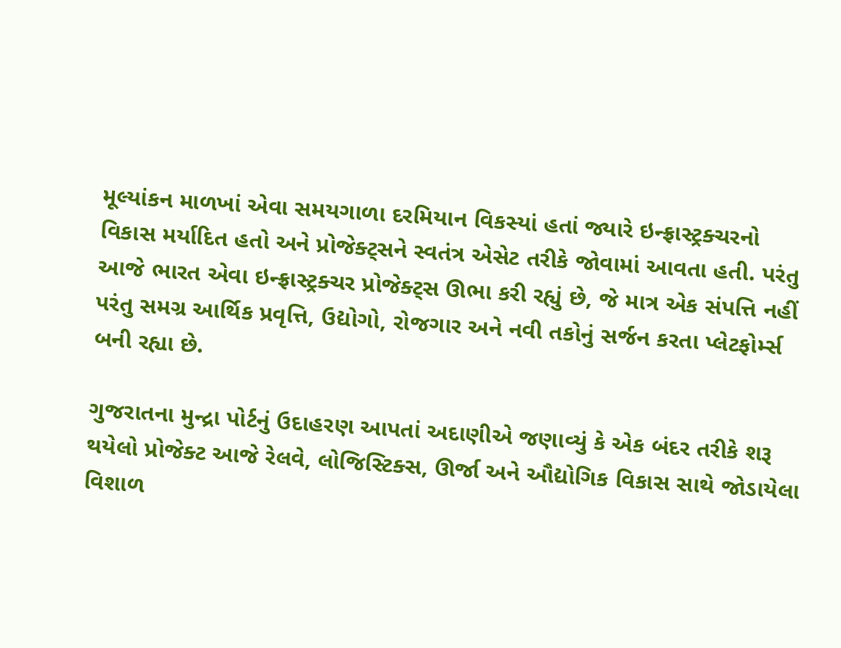મૂલ્યાંકન માળખાં એવા સમયગાળા દરમિયાન વિકસ્યાં હતાં જ્યારે ઇન્ફ્રાસ્ટ્રક્ચરનો વિકાસ મર્યાદિત હતો અને પ્રોજેક્ટ્સને સ્વતંત્ર એસેટ તરીકે જોવામાં આવતા હતી. પરંતુ આજે ભારત એવા ઇન્ફ્રાસ્ટ્રક્ચર પ્રોજેક્ટ્સ ઊભા કરી રહ્યું છે, જે માત્ર એક સંપત્તિ નહીં પરંતુ સમગ્ર આર્થિક પ્રવૃત્તિ, ઉદ્યોગો, રોજગાર અને નવી તકોનું સર્જન કરતા પ્લેટફોર્મ્સ બની રહ્યા છે.

ગુજરાતના મુન્દ્રા પોર્ટનું ઉદાહરણ આપતાં અદાણીએ જણાવ્યું કે એક બંદર તરીકે શરૂ થયેલો પ્રોજેક્ટ આજે રેલવે, લોજિસ્ટિક્સ, ઊર્જા અને ઔદ્યોગિક વિકાસ સાથે જોડાયેલા વિશાળ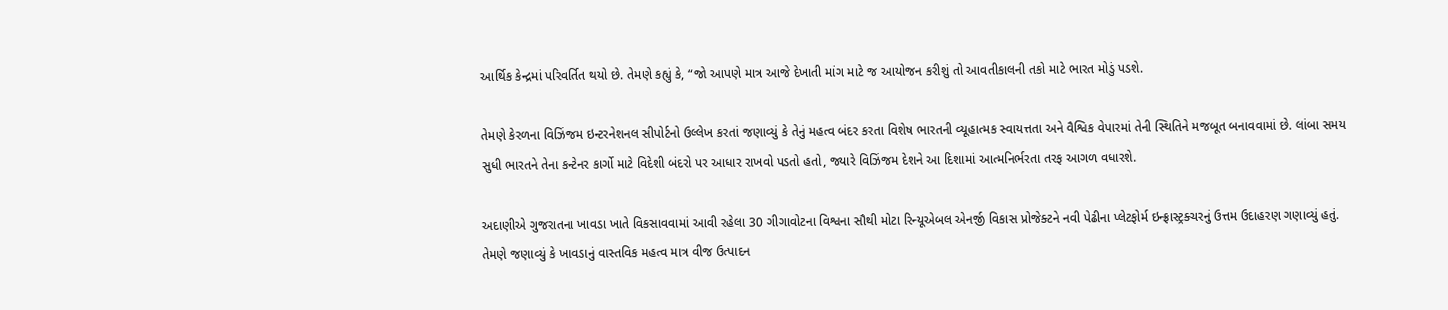આર્થિક કેન્દ્રમાં પરિવર્તિત થયો છે. તેમણે કહ્યું કે, “જો આપણે માત્ર આજે દેખાતી માંગ માટે જ આયોજન કરીશું તો આવતીકાલની તકો માટે ભારત મોડું પડશે.

તેમણે કેરળના વિઝિંજમ ઇન્ટરનેશનલ સીપોર્ટનો ઉલ્લેખ કરતાં જણાવ્યું કે તેનું મહત્વ બંદર કરતા વિશેષ ભારતની વ્યૂહાત્મક સ્વાયત્તતા અને વૈશ્વિક વેપારમાં તેની સ્થિતિને મજબૂત બનાવવામાં છે. લાંબા સમય સુધી ભારતને તેના કન્ટેનર કાર્ગો માટે વિદેશી બંદરો પર આધાર રાખવો પડતો હતો, જ્યારે વિઝિંજમ દેશને આ દિશામાં આત્મનિર્ભરતા તરફ આગળ વધારશે.

અદાણીએ ગુજરાતના ખાવડા ખાતે વિકસાવવામાં આવી રહેલા 30 ગીગાવોટના વિશ્વના સૌથી મોટા રિન્યૂએબલ એનર્જી વિકાસ પ્રોજેક્ટને નવી પેઢીના પ્લેટફોર્મ ઇન્ફ્રાસ્ટ્રક્ચરનું ઉત્તમ ઉદાહરણ ગણાવ્યું હતું. તેમણે જણાવ્યું કે ખાવડાનું વાસ્તવિક મહત્વ માત્ર વીજ ઉત્પાદન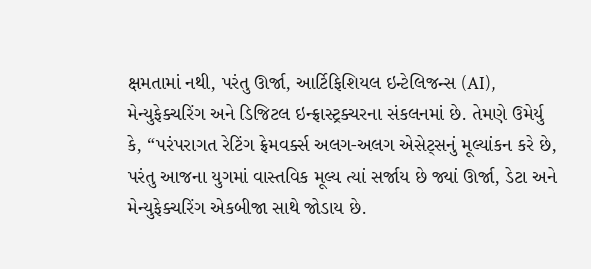ક્ષમતામાં નથી, પરંતુ ઊર્જા, આર્ટિફિશિયલ ઇન્ટેલિજન્સ (AI), મેન્યુફેક્ચરિંગ અને ડિજિટલ ઇન્ફ્રાસ્ટ્રક્ચરના સંકલનમાં છે. તેમણે ઉમેર્યુ કે, “પરંપરાગત રેટિંગ ફ્રેમવર્ક્સ અલગ-અલગ એસેટ્સનું મૂલ્યાંકન કરે છે, પરંતુ આજના યુગમાં વાસ્તવિક મૂલ્ય ત્યાં સર્જાય છે જ્યાં ઊર્જા, ડેટા અને મેન્યુફેક્ચરિંગ એકબીજા સાથે જોડાય છે.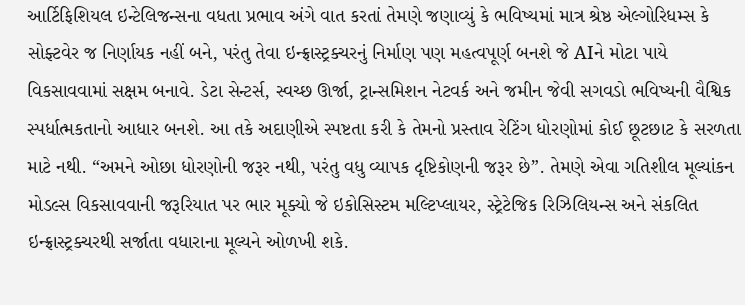આર્ટિફિશિયલ ઇન્ટેલિજન્સના વધતા પ્રભાવ અંગે વાત કરતાં તેમણે જણાવ્યું કે ભવિષ્યમાં માત્ર શ્રેષ્ઠ એલ્ગોરિધમ્સ કે સોફ્ટવેર જ નિર્ણાયક નહીં બને, પરંતુ તેવા ઇન્ફ્રાસ્ટ્રક્ચરનું નિર્માણ પણ મહત્વપૂર્ણ બનશે જે AIને મોટા પાયે વિકસાવવામાં સક્ષમ બનાવે. ડેટા સેન્ટર્સ, સ્વચ્છ ઊર્જા, ટ્રાન્સમિશન નેટવર્ક અને જમીન જેવી સગવડો ભવિષ્યની વૈશ્વિક સ્પર્ધાત્મકતાનો આધાર બનશે. આ તકે અદાણીએ સ્પષ્ટતા કરી કે તેમનો પ્રસ્તાવ રેટિંગ ધોરણોમાં કોઈ છૂટછાટ કે સરળતા માટે નથી. “અમને ઓછા ધોરણોની જરૂર નથી, પરંતુ વધુ વ્યાપક દૃષ્ટિકોણની જરૂર છે”. તેમણે એવા ગતિશીલ મૂલ્યાંકન મોડલ્સ વિકસાવવાની જરૂરિયાત પર ભાર મૂક્યો જે ઇકોસિસ્ટમ મલ્ટિપ્લાયર, સ્ટ્રેટેજિક રિઝિલિયન્સ અને સંકલિત ઇન્ફ્રાસ્ટ્રક્ચરથી સર્જાતા વધારાના મૂલ્યને ઓળખી શકે.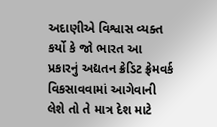અદાણીએ વિશ્વાસ વ્યક્ત કર્યો કે જો ભારત આ પ્રકારનું અદ્યતન ક્રેડિટ ફ્રેમવર્ક વિકસાવવામાં આગેવાની લેશે તો તે માત્ર દેશ માટે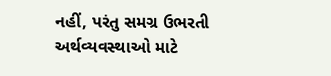નહીં, પરંતુ સમગ્ર ઉભરતી અર્થવ્યવસ્થાઓ માટે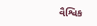વૈશ્વિક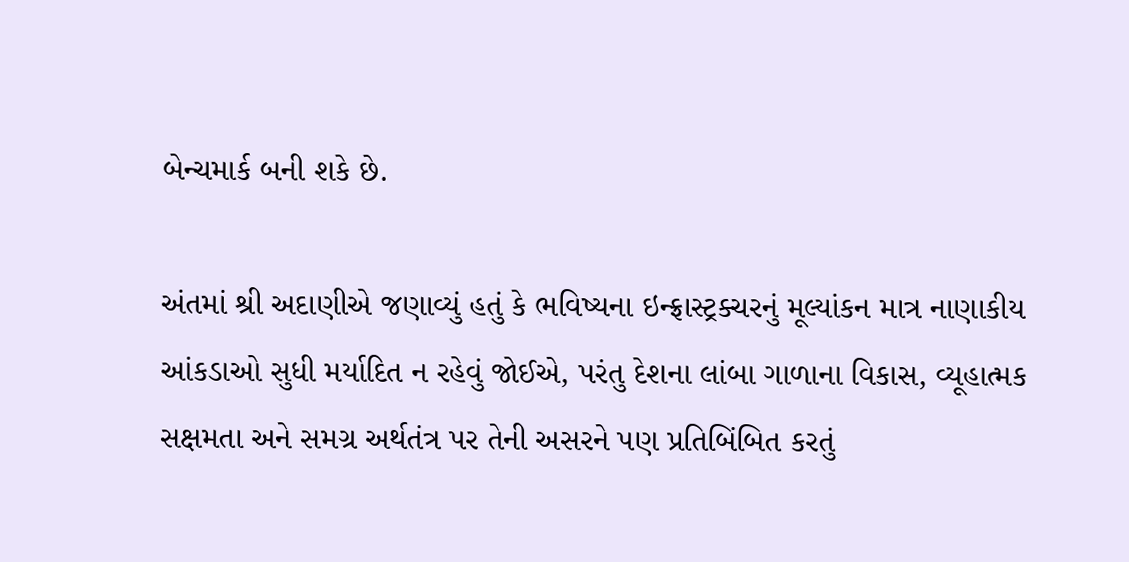બેન્ચમાર્ક બની શકે છે.

અંતમાં શ્રી અદાણીએ જણાવ્યું હતું કે ભવિષ્યના ઇન્ફ્રાસ્ટ્રક્ચરનું મૂલ્યાંકન માત્ર નાણાકીય આંકડાઓ સુધી મર્યાદિત ન રહેવું જોઈએ, પરંતુ દેશના લાંબા ગાળાના વિકાસ, વ્યૂહાત્મક સક્ષમતા અને સમગ્ર અર્થતંત્ર પર તેની અસરને પણ પ્રતિબિંબિત કરતું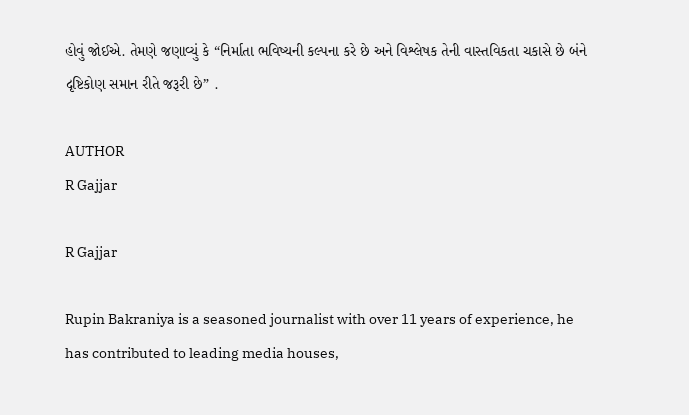હોવું જોઈએ. તેમણે જણાવ્યું કે “નિર્માતા ભવિષ્યની કલ્પના કરે છે અને વિશ્લેષક તેની વાસ્તવિકતા ચકાસે છે બંને દૃષ્ટિકોણ સમાન રીતે જરૂરી છે” .

AUTHOR
R Gajjar

R Gajjar

Rupin Bakraniya is a seasoned journalist with over 11 years of experience, he has contributed to leading media houses,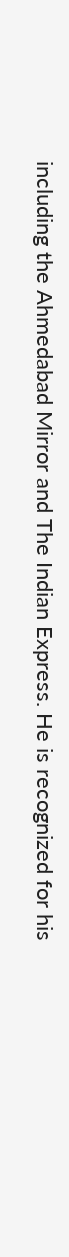including the Ahmedabad Mirror and The Indian Express. He is recognized for his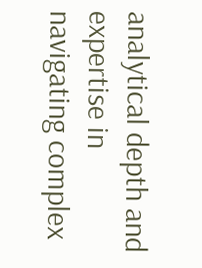analytical depth and expertise in navigating complex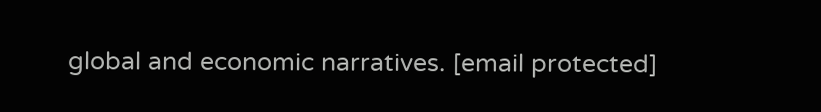global and economic narratives. [email protected]